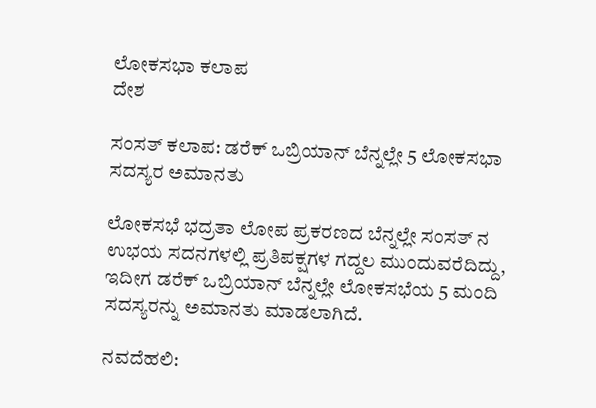ಲೋಕಸಭಾ ಕಲಾಪ
ದೇಶ

ಸಂಸತ್ ಕಲಾಪ: ಡರೆಕ್ ಒಬ್ರಿಯಾನ್ ಬೆನ್ನಲ್ಲೇ 5 ಲೋಕಸಭಾ ಸದಸ್ಯರ ಅಮಾನತು

ಲೋಕಸಭೆ ಭದ್ರತಾ ಲೋಪ ಪ್ರಕರಣದ ಬೆನ್ನಲ್ಲೇ ಸಂಸತ್ ನ ಉಭಯ ಸದನಗಳಲ್ಲಿ ಪ್ರತಿಪಕ್ಷಗಳ ಗದ್ದಲ ಮುಂದುವರೆದಿದ್ದು, ಇದೀಗ ಡರೆಕ್ ಒಬ್ರಿಯಾನ್ ಬೆನ್ನಲ್ಲೇ ಲೋಕಸಭೆಯ 5 ಮಂದಿ ಸದಸ್ಯರನ್ನು ಅಮಾನತು ಮಾಡಲಾಗಿದೆ.

ನವದೆಹಲಿ: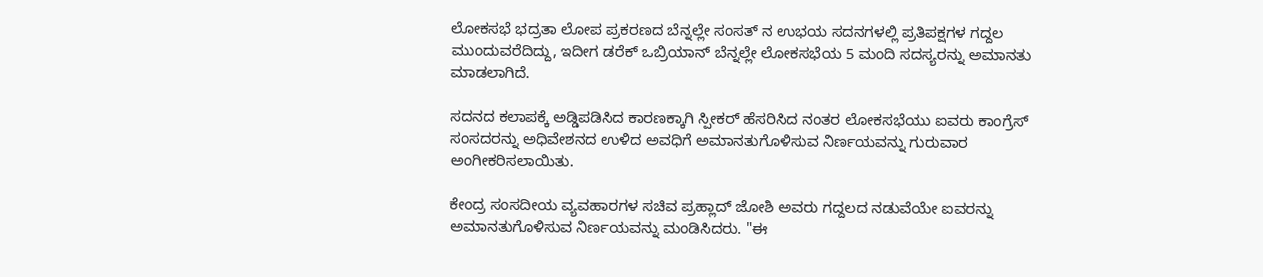ಲೋಕಸಭೆ ಭದ್ರತಾ ಲೋಪ ಪ್ರಕರಣದ ಬೆನ್ನಲ್ಲೇ ಸಂಸತ್ ನ ಉಭಯ ಸದನಗಳಲ್ಲಿ ಪ್ರತಿಪಕ್ಷಗಳ ಗದ್ದಲ ಮುಂದುವರೆದಿದ್ದು, ಇದೀಗ ಡರೆಕ್ ಒಬ್ರಿಯಾನ್ ಬೆನ್ನಲ್ಲೇ ಲೋಕಸಭೆಯ 5 ಮಂದಿ ಸದಸ್ಯರನ್ನು ಅಮಾನತು ಮಾಡಲಾಗಿದೆ.

ಸದನದ ಕಲಾಪಕ್ಕೆ ಅಡ್ಡಿಪಡಿಸಿದ ಕಾರಣಕ್ಕಾಗಿ ಸ್ಪೀಕರ್ ಹೆಸರಿಸಿದ ನಂತರ ಲೋಕಸಭೆಯು ಐವರು ಕಾಂಗ್ರೆಸ್ ಸಂಸದರನ್ನು ಅಧಿವೇಶನದ ಉಳಿದ ಅವಧಿಗೆ ಅಮಾನತುಗೊಳಿಸುವ ನಿರ್ಣಯವನ್ನು ಗುರುವಾರ ಅಂಗೀಕರಿಸಲಾಯಿತು.

ಕೇಂದ್ರ ಸಂಸದೀಯ ವ್ಯವಹಾರಗಳ ಸಚಿವ ಪ್ರಹ್ಲಾದ್ ಜೋಶಿ ಅವರು ಗದ್ದಲದ ನಡುವೆಯೇ ಐವರನ್ನು ಅಮಾನತುಗೊಳಿಸುವ ನಿರ್ಣಯವನ್ನು ಮಂಡಿಸಿದರು. "ಈ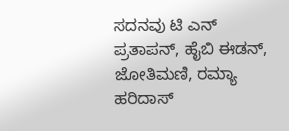ಸದನವು ಟಿ ಎನ್ ಪ್ರತಾಪನ್, ಹೈಬಿ ಈಡನ್, ಜೋತಿಮಣಿ, ರಮ್ಯಾ ಹರಿದಾಸ್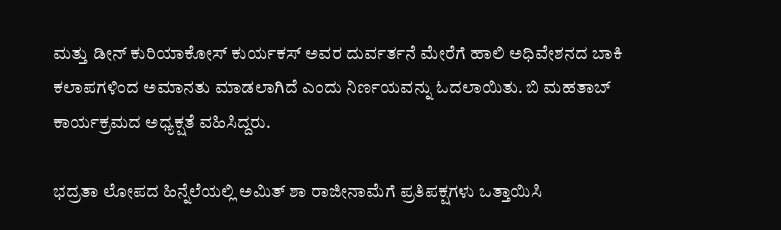ಮತ್ತು ಡೀನ್ ಕುರಿಯಾಕೋಸ್ ಕುರ್ಯಕಸ್ ಅವರ ದುರ್ವರ್ತನೆ ಮೇರೆಗೆ ಹಾಲಿ ಅಧಿವೇಶನದ ಬಾಕಿ ಕಲಾಪಗಳಿಂದ ಅಮಾನತು ಮಾಡಲಾಗಿದೆ ಎಂದು ನಿರ್ಣಯವನ್ನು ಓದಲಾಯಿತು. ಬಿ ಮಹತಾಬ್ ಕಾರ್ಯಕ್ರಮದ ಅಧ್ಯಕ್ಷತೆ ವಹಿಸಿದ್ದರು.

ಭದ್ರತಾ ಲೋಪದ ಹಿನ್ನೆಲೆಯಲ್ಲಿ ಅಮಿತ್ ಶಾ ರಾಜೀನಾಮೆಗೆ ಪ್ರತಿಪಕ್ಷಗಳು ಒತ್ತಾಯಿಸಿ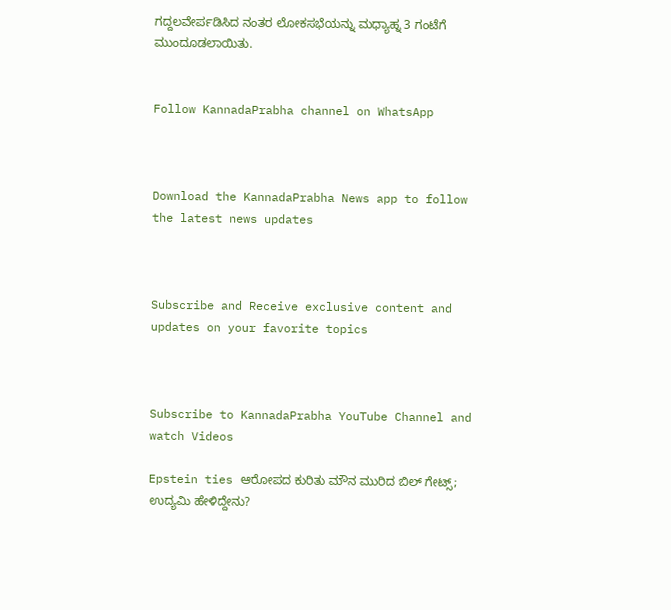ಗದ್ದಲವೇರ್ಪಡಿಸಿದ ನಂತರ ಲೋಕಸಭೆಯನ್ನು ಮಧ್ಯಾಹ್ನ 3 ಗಂಟೆಗೆ ಮುಂದೂಡಲಾಯಿತು.


Follow KannadaPrabha channel on WhatsApp



Download the KannadaPrabha News app to follow the latest news updates



Subscribe and Receive exclusive content and updates on your favorite topics



Subscribe to KannadaPrabha YouTube Channel and watch Videos

Epstein ties ಆರೋಪದ ಕುರಿತು ಮೌನ ಮುರಿದ ಬಿಲ್ ಗೇಟ್ಸ್; ಉದ್ಯಮಿ ಹೇಳಿದ್ದೇನು?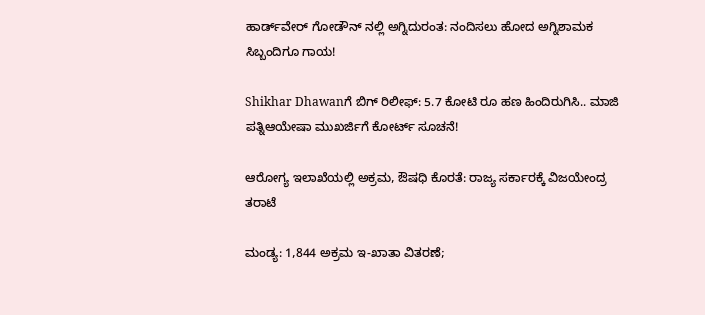ಹಾರ್ಡ್‌ವೇರ್ ಗೋಡೌನ್ ನಲ್ಲಿ ಅಗ್ನಿದುರಂತ: ನಂದಿಸಲು ಹೋದ ಅಗ್ನಿಶಾಮಕ ಸಿಬ್ಬಂದಿಗೂ ಗಾಯ!

Shikhar Dhawanಗೆ ಬಿಗ್ ರಿಲೀಫ್: 5.7 ಕೋಟಿ ರೂ ಹಣ ಹಿಂದಿರುಗಿಸಿ.. ಮಾಜಿ ಪತ್ನಿಆಯೇಷಾ ಮುಖರ್ಜಿಗೆ ಕೋರ್ಟ್ ಸೂಚನೆ!

ಆರೋಗ್ಯ ಇಲಾಖೆಯಲ್ಲಿ ಅಕ್ರಮ, ಔಷಧಿ ಕೊರತೆ: ರಾಜ್ಯ ಸರ್ಕಾರಕ್ಕೆ ವಿಜಯೇಂದ್ರ ತರಾಟೆ

ಮಂಡ್ಯ: 1,844 ಅಕ್ರಮ ಇ-ಖಾತಾ ವಿತರಣೆ;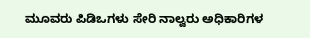ಮೂವರು ಪಿಡಿಒಗಳು ಸೇರಿ ನಾಲ್ವರು ಅಧಿಕಾರಿಗಳ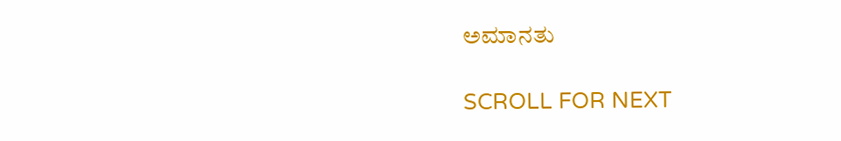ಅಮಾನತು

SCROLL FOR NEXT